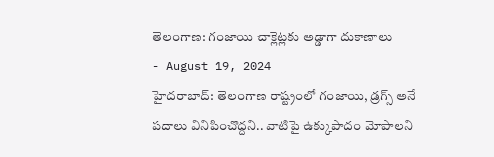తెలంగాణ: గంజాయి చాక్లెట్లకు అడ్డాగా దుకాణాలు
- August 19, 2024
హైదరాబాద్: తెలంగాణ రాష్ట్రంలో గంజాయి, డ్రగ్స్ అనే పదాలు వినిపించొద్దని.. వాటిపై ఉక్కుపాదం మోపాలని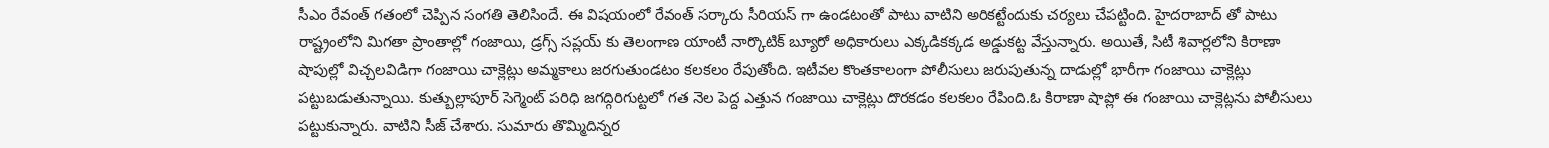సీఎం రేవంత్ గతంలో చెప్పిన సంగతి తెలిసిందే. ఈ విషయంలో రేవంత్ సర్కారు సీరియస్ గా ఉండటంతో పాటు వాటిని అరికట్టేందుకు చర్యలు చేపట్టింది. హైదరాబాద్ తో పాటు రాష్ట్రంలోని మిగతా ప్రాంతాల్లో గంజాయి, డ్రగ్స్ సప్లయ్ కు తెలంగాణ యాంటీ నార్కొటిక్ బ్యూరో అధికారులు ఎక్కడికక్కడ అడ్డుకట్ట వేస్తున్నారు. అయితే, సిటీ శివార్లలోని కిరాణా షాపుల్లో విచ్చలవిడిగా గంజాయి చాక్లెట్లు అమ్మకాలు జరగుతుండటం కలకలం రేపుతోంది. ఇటీవల కొంతకాలంగా పోలీసులు జరుపుతున్న దాడుల్లో భారీగా గంజాయి చాక్లెట్లు పట్టుబడుతున్నాయి. కుత్బుల్లాపూర్ సెగ్మెంట్ పరిధి జగద్గిరిగుట్టలో గత నెల పెద్ద ఎత్తున గంజాయి చాక్లెట్లు దొరకడం కలకలం రేపింది.ఓ కిరాణా షాప్లో ఈ గంజాయి చాక్లెట్లను పోలీసులు పట్టుకున్నారు. వాటిని సీజ్ చేశారు. సుమారు తొమ్మిదిన్నర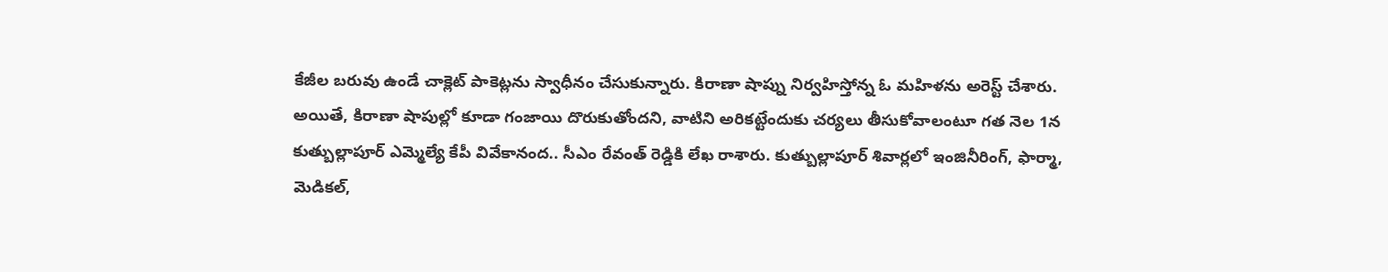కేజీల బరువు ఉండే చాక్లెట్ పాకెట్లను స్వాధీనం చేసుకున్నారు. కిరాణా షాప్ను నిర్వహిస్తోన్న ఓ మహిళను అరెస్ట్ చేశారు. అయితే, కిరాణా షాపుల్లో కూడా గంజాయి దొరుకుతోందని, వాటిని అరికట్టేందుకు చర్యలు తీసుకోవాలంటూ గత నెల 1న కుత్బుల్లాపూర్ ఎమ్మెల్యే కేపీ వివేకానంద.. సీఎం రేవంత్ రెడ్డికి లేఖ రాశారు. కుత్బుల్లాపూర్ శివార్లలో ఇంజినీరింగ్, ఫార్మా, మెడికల్,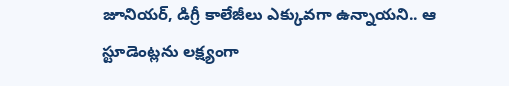జూనియర్, డిగ్రీ కాలేజీలు ఎక్కువగా ఉన్నాయని.. ఆ స్టూడెంట్లను లక్ష్యంగా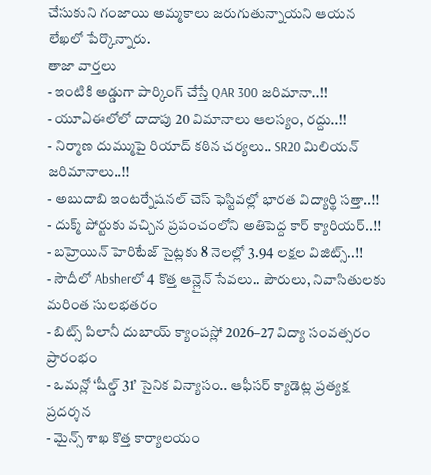చేసుకుని గంజాయి అమ్మకాలు జరుగుతున్నాయని ఆయన లేఖలో పేర్కొన్నారు.
తాజా వార్తలు
- ఇంటికి అడ్డుగా పార్కింగ్ చేస్తే QAR 300 జరిమానా..!!
- యూఏఈలోలో దాదాపు 20 విమానాలు ఆలస్యం, రద్దు..!!
- నిర్మాణ దుమ్ముపై రియాద్ కఠిన చర్యలు.. SR20 మిలియన్ జరిమానాలు..!!
- అబుదాబి ఇంటర్నేషనల్ చెస్ ఫెస్టివల్లో భారత విద్యార్థి సత్తా..!!
- దుక్మ్ పోర్టుకు వచ్చిన ప్రపంచంలోని అతిపెద్ద కార్ క్యారియర్..!!
- బహ్రెయిన్ హెరిటేజ్ సైట్లకు 8 నెలల్లో 3.94 లక్షల విజిట్స్..!!
- సౌదీలో Absherలో 4 కొత్త ఆన్లైన్ సేవలు.. పౌరులు, నివాసితులకు మరింత సులభతరం
- బిట్స్ పిలానీ దుబాయ్ క్యాంపస్లో 2026–27 విద్యా సంవత్సరం ప్రారంభం
- ఒమన్లో ‘షీల్డ్ 31’ సైనిక విన్యాసం.. ఆఫీసర్ క్యాడెట్ల ప్రత్యక్ష ప్రదర్శన
- మైన్స్ శాఖ కొత్త కార్యాలయం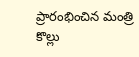ప్రారంభించిన మంత్రి కొల్లు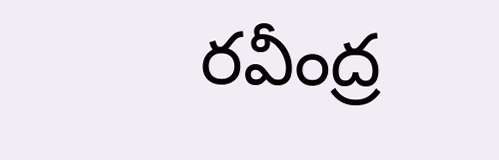రవీంద్ర